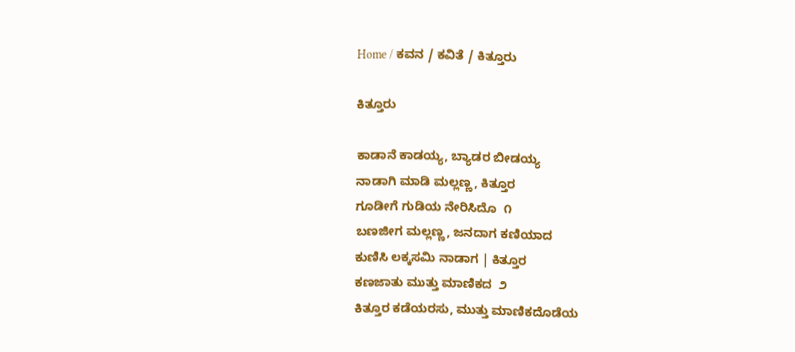Home / ಕವನ / ಕವಿತೆ / ಕಿತ್ತೂರು

ಕಿತ್ತೂರು

ಕಾಡಾನೆ ಕಾಡಯ್ಯ, ಬ್ಯಾಡರ ಬೀಡಯ್ಯ
ನಾಡಾಗಿ ಮಾಡಿ ಮಲ್ಲಣ್ಣ, ಕಿತ್ತೂರ
ಗೂಡೀಗೆ ಗುಡಿಯ ನೇರಿಸಿದೊ  ೧
ಬಣಜೀಗ ಮಲ್ಲಣ್ಣ, ಜನದಾಗ ಕಣಿಯಾದ
ಕುಣಿಸಿ ಲಕ್ಕಸಮಿ ನಾಡಾಗ | ಕಿತ್ತೂರ
ಕಣಜಾತು ಮುತ್ತು ಮಾಣಿಕದ  ೨
ಕಿತ್ತೂರ ಕಡೆಯರಸು, ಮುತ್ತು ಮಾಣಿಕದೊಡೆಯ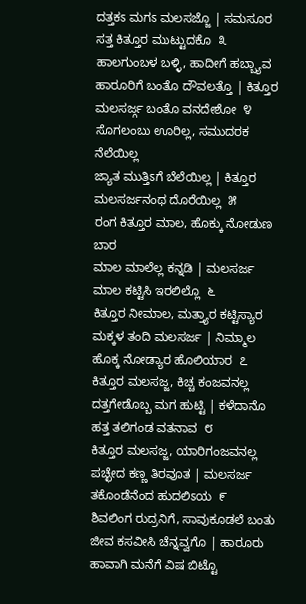ದತ್ತಕಽ ಮಗಽ ಮಲಸಜ್ಜೊ | ಸಮಸೂರ
ಸತ್ತ ಕಿತ್ತೂರ ಮುಟ್ಟುದಕೊ  ೩
ಹಾಲಗುಂಬಳ ಬಳ್ಳಿ, ಹಾದೀಗೆ ಹಬ್ಬ್ಯಾವ
ಹಾರೂರಿಗೆ ಬಂತೊ ದೌವಲತ್ತೊ | ಕಿತ್ತೂರ
ಮಲಸರ್ಜ್ಗ ಬಂತೊ ವನದೇಶೋ  ೪
ಸೊಗಲಂಬು ಊರಿಲ್ಲ, ಸಮುದರಕ ನೆಲೆಯಿಲ್ಲ
ಜ್ಯಾತ ಮುತ್ತಿಽಗೆ ಬೆಲೆಯಿಲ್ಲ | ಕಿತ್ತೂರ
ಮಲಸರ್ಜನಂಥ ದೊರೆಯಿಲ್ಲ  ೫
ರಂಗ ಕಿತ್ತೂರ ಮಾಲ, ಹೊಕ್ಕು ನೋಡುಣ ಬಾರ
ಮಾಲ ಮಾಲೆಲ್ಲ ಕನ್ನಡಿ | ಮಲಸರ್ಜ
ಮಾಲ ಕಟ್ಟಿಸಿ ಇರಲಿಲ್ಲೊ  ೬
ಕಿತ್ತೂರ ನೀಮಾಲ, ಮತ್ತ್ಯಾರ ಕಟ್ಟಿಸ್ಯಾರ
ಮಕ್ಕಳ ತಂದಿ ಮಲಸರ್ಜ | ನಿಮ್ಮಾಲ
ಹೊಕ್ಕ ನೋಡ್ಯಾರ ಹೊಲಿಯಾರ  ೭
ಕಿತ್ತೂರ ಮಲಸಜ್ಜ, ಕಿಚ್ಚ ಕಂಜವನಲ್ಲ
ದತ್ತಗೇಡೊಬ್ಬ ಮಗ ಹುಟ್ಟಿ | ಕಳೆದಾನೊ
ಹತ್ತ ತಲಿಗಂಡ ವತನಾವ  ೮
ಕಿತ್ತೂರ ಮಲಸಜ್ಜ, ಯಾರಿಗಂಜವನಲ್ಲ
ಪಚ್ಛೇದ ಕಣ್ಣ ತಿರವೂತ | ಮಲಸರ್ಜ
ತಕೊಂಡೆನೆಂದ ಹುದಲಿಽಯ  ೯
ಶಿವಲಿಂಗ ರುದ್ರನಿಗೆ, ಸಾವುಕೂಡಲೆ ಬಂತು
ಜೀವ ಕಸವೀಸಿ ಚೆನ್ನವ್ವಗೊ | ಹಾರೂರು
ಹಾವಾಗಿ ಮನೆಗೆ ವಿಷ ಬಿಟ್ಟೊ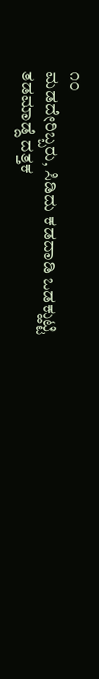೧೦
ಮಡದೇರಿಬ್ಬರು, ಸಿಡಿದು ಕಡದಾಡಿ ಒಡಕ್ಹುಟ್ಟಿ
ತಡಮಾಡ್ದೆ ದತ್ತಕ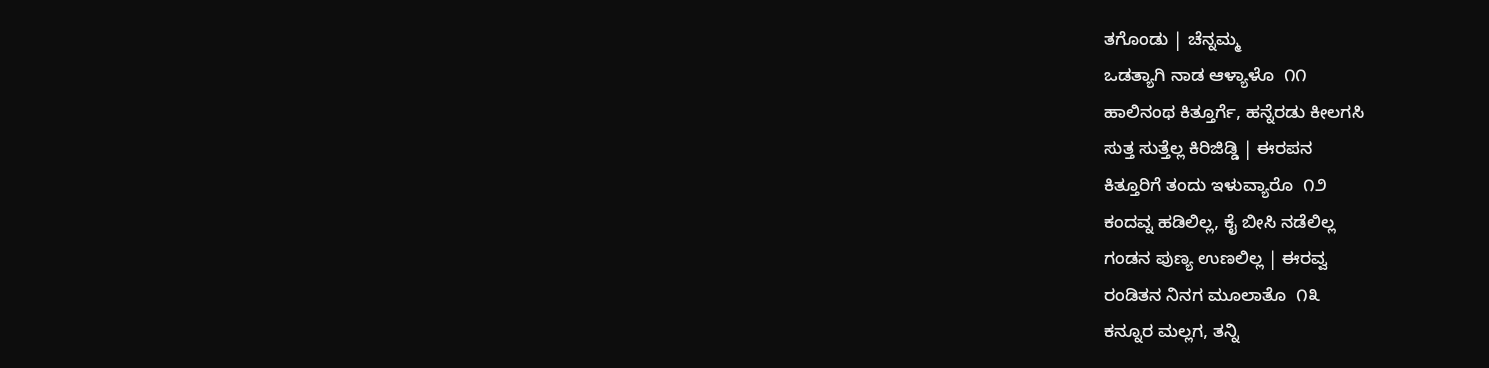ತಗೊಂಡು | ಚೆನ್ನಮ್ಮ
ಒಡತ್ಯಾಗಿ ನಾಡ ಆಳ್ಯಾಳೊ  ೧೧
ಹಾಲಿನಂಥ ಕಿತ್ತೂರ್ಗೆ, ಹನ್ನೆರಡು ಕೀಲಗಸಿ
ಸುತ್ತ ಸುತ್ತೆಲ್ಲ ಕಿರಿಜಿಡ್ಡಿ | ಈರಪನ
ಕಿತ್ತೂರಿಗೆ ತಂದು ಇಳುವ್ಯಾರೊ  ೧೨
ಕಂದವ್ನ ಹಡಿಲಿಲ್ಲ, ಕೈ ಬೀಸಿ ನಡೆಲಿಲ್ಲ
ಗಂಡನ ಪುಣ್ಯ ಉಣಲಿಲ್ಲ | ಈರವ್ವ
ರಂಡಿತನ ನಿನಗ ಮೂಲಾತೊ  ೧೩
ಕನ್ನೂರ ಮಲ್ಲಗ, ತನ್ನಿ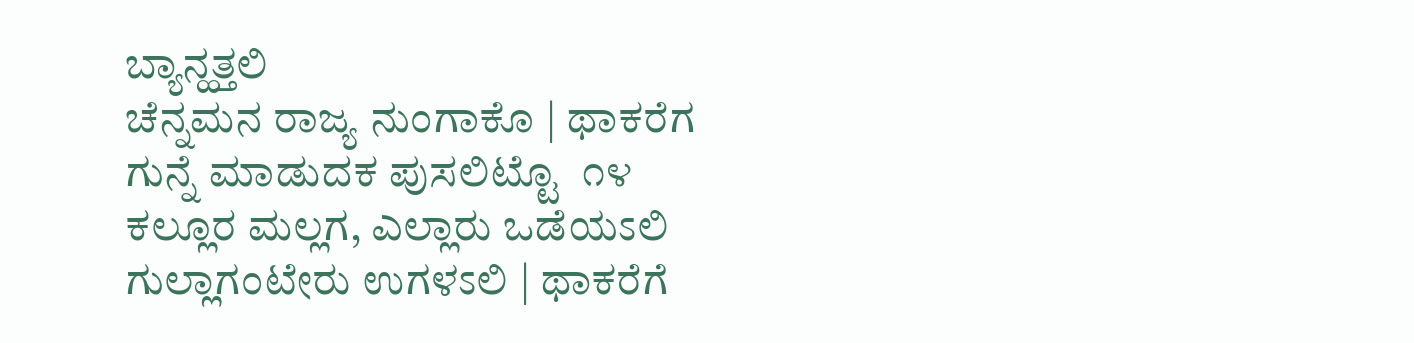ಬ್ಯಾನ್ಹತ್ತಲಿ
ಚೆನ್ನಮನ ರಾಜ್ಯ ನುಂಗಾಕೊ | ಥಾಕರೆಗ
ಗುನ್ನೆ ಮಾಡುದಕ ಪುಸಲಿಟ್ಟೊ  ೧೪
ಕಲ್ಲೂರ ಮಲ್ಲಗ, ಎಲ್ಲಾರು ಒಡೆಯಽಲಿ
ಗುಲ್ಲಾಗಂಟೇರು ಉಗಳಽಲಿ | ಥಾಕರೆಗೆ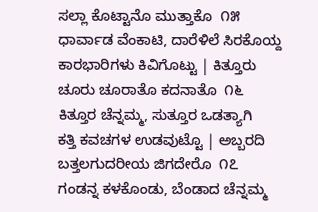ಸಲ್ಲಾ ಕೊಟ್ಟಾನೊ ಮುತ್ತಾಕೊ  ೧೫
ಧಾರ್ವಾಡ ವೆಂಕಾಟಿ, ದಾರೆಳಿಲೆ ಸಿರಕೊಯ್ದ
ಕಾರಭಾರಿಗಳು ಕಿವಿಗೊಟ್ಟು | ಕಿತ್ತೂರು
ಚೂರು ಚೂರಾತೊ ಕದನಾತೊ  ೧೬
ಕಿತ್ತೂರ ಚೆನ್ನಮ್ಮ, ಸುತ್ತೂರ ಒಡತ್ಯಾಗಿ
ಕತ್ತಿ ಕವಚಗಳ ಉಡವುಟ್ಟೊ | ಅಬ್ಬರದಿ
ಬತ್ತಲಗುದರೀಯ ಜಿಗದೇರೊ  ೧೭
ಗಂಡನ್ನ ಕಳಕೊಂಡು, ಬೆಂಡಾದ ಚೆನ್ನಮ್ಮ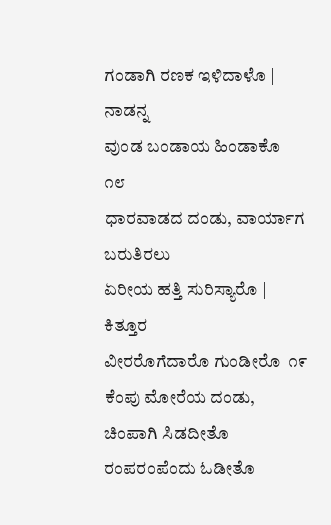ಗಂಡಾಗಿ ರಣಕ ಇಳಿದಾಳೊ | ನಾಡನ್ನ
ವುಂಡ ಬಂಡಾಯ ಹಿಂಡಾಕೊ  ೧೮
ಧಾರವಾಡದ ದಂಡು, ವಾರ್ಯಾಗ ಬರುತಿರಲು
ಏರೀಯ ಹತ್ತಿ ಸುರಿಸ್ಯಾರೊ | ಕಿತ್ತೂರ
ವೀರರೊಗೆದಾರೊ ಗುಂಡೀರೊ  ೧೯
ಕೆಂಪು ಮೋರೆಯ ದಂಡು, ಚಿಂಪಾಗಿ ಸಿಡದೀತೊ
ರಂಪರಂಪೆಂದು ಓಡೀತೊ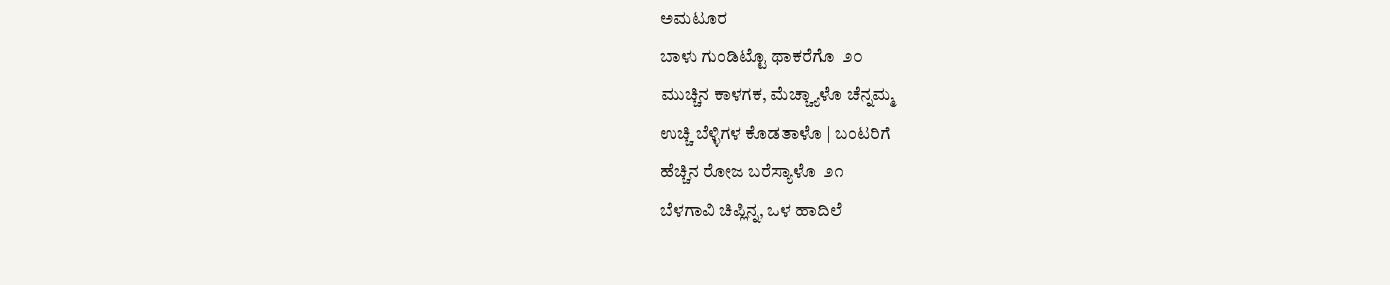ಅಮಟೂರ
ಬಾಳು ಗುಂಡಿಟ್ಟೊ ಥಾಕರೆಗೊ  ೨೦
ಮುಚ್ಚಿನ ಕಾಳಗಕ, ಮೆಚ್ಚ್ಯಾಳೊ ಚೆನ್ನಮ್ಮ
ಉಚ್ಚಿ ಬೆಳ್ಳಿಗಳ ಕೊಡತಾಳೊ | ಬಂಟರಿಗೆ
ಹೆಚ್ಚಿನ ರೋಜ ಬರೆಸ್ಯಾಳೊ  ೨೧
ಬೆಳಗಾವಿ ಚಿಪ್ಲಿನ್ನ, ಒಳ ಹಾದಿಲೆ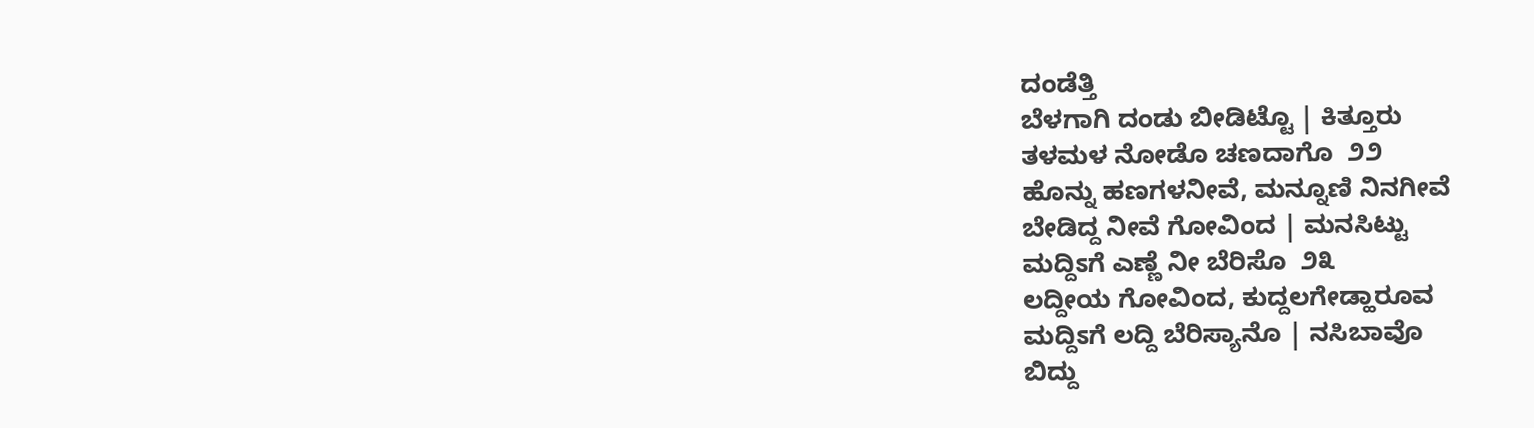ದಂಡೆತ್ತಿ
ಬೆಳಗಾಗಿ ದಂಡು ಬೀಡಿಟ್ಟೊ | ಕಿತ್ತೂರು
ತಳಮಳ ನೋಡೊ ಚಣದಾಗೊ  ೨೨
ಹೊನ್ನು ಹಣಗಳನೀವೆ, ಮನ್ನೂಣಿ ನಿನಗೀವೆ
ಬೇಡಿದ್ದ ನೀವೆ ಗೋವಿಂದ | ಮನಸಿಟ್ಟು
ಮದ್ದಿಽಗೆ ಎಣ್ಣೆ ನೀ ಬೆರಿಸೊ  ೨೩
ಲದ್ದೀಯ ಗೋವಿಂದ, ಕುದ್ದಲಗೇಡ್ಹಾರೂವ
ಮದ್ದಿಽಗೆ ಲದ್ದಿ ಬೆರಿಸ್ಯಾನೊ | ನಸಿಬಾವೊ
ಬಿದ್ದು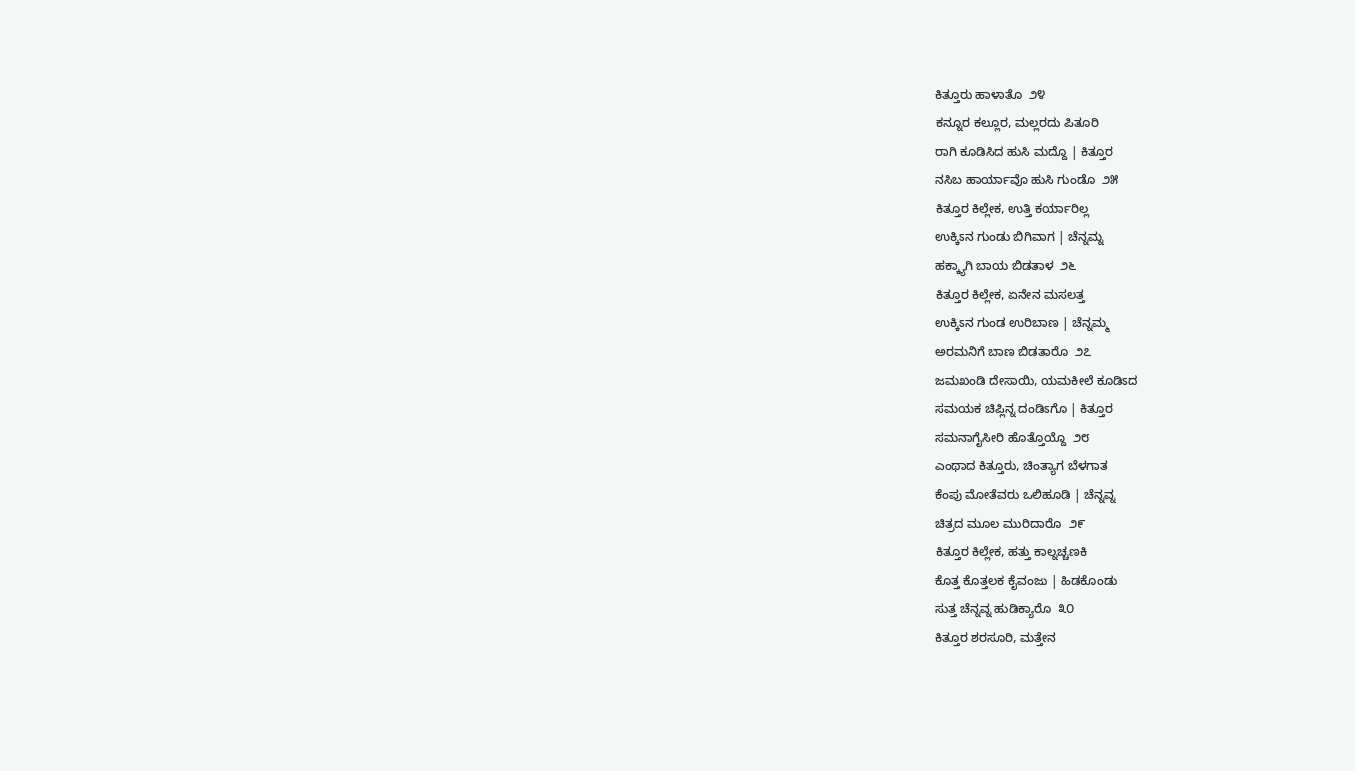ಕಿತ್ತೂರು ಹಾಳಾತೊ  ೨೪
ಕನ್ನೂರ ಕಲ್ಲೂರ, ಮಲ್ಲರದು ಪಿತೂರಿ
ರಾಗಿ ಕೂಡಿಸಿದ ಹುಸಿ ಮದ್ದೊ | ಕಿತ್ತೂರ
ನಸಿಬ ಹಾರ್ಯಾವೊ ಹುಸಿ ಗುಂಡೊ  ೨೫
ಕಿತ್ತೂರ ಕಿಲ್ಲೇಕ, ಉತ್ತಿ ಕರ್ಯಾರಿಲ್ಲ
ಉಕ್ಕಿಽನ ಗುಂಡು ಬಿಗಿವಾಗ | ಚೆನ್ನಮ್ನ
ಹಕ್ಕ್ಯಾಗಿ ಬಾಯ ಬಿಡತಾಳ  ೨೬
ಕಿತ್ತೂರ ಕಿಲ್ಲೇಕ, ಏನೇನ ಮಸಲತ್ತ
ಉಕ್ಕಿಽನ ಗುಂಡ ಉರಿಬಾಣ | ಚೆನ್ನಮ್ಮ
ಅರಮನಿಗೆ ಬಾಣ ಬಿಡತಾರೊ  ೨೭
ಜಮಖಂಡಿ ದೇಸಾಯಿ, ಯಮಕೀಲೆ ಕೂಡಿಽದ
ಸಮಯಕ ಚಿಪ್ಲಿನ್ನ ದಂಡಿಽಗೊ | ಕಿತ್ತೂರ
ಸಮನಾಗೈಸೀರಿ ಹೊತ್ತೊಯ್ದೊ  ೨೮
ಎಂಥಾದ ಕಿತ್ತೂರು, ಚಿಂತ್ಯಾಗ ಬೆಳಗಾತ
ಕೆಂಪು ಮೋತೆವರು ಒಲಿಹೂಡಿ | ಚೆನ್ನವ್ನ
ಚಿತ್ರದ ಮೂಲ ಮುರಿದಾರೊ  ೨೯
ಕಿತ್ತೂರ ಕಿಲ್ಲೇಕ, ಹತ್ತು ಕಾಲ್ನಚ್ಚಣಕಿ
ಕೊತ್ತ ಕೊತ್ತಲಕ ಕೈವಂಜು | ಹಿಡಕೊಂಡು
ಸುತ್ತ ಚೆನ್ನವ್ನ ಹುಡಿಕ್ಯಾರೊ  ೩೦
ಕಿತ್ತೂರ ಶರಸೂರಿ, ಮತ್ತೇನ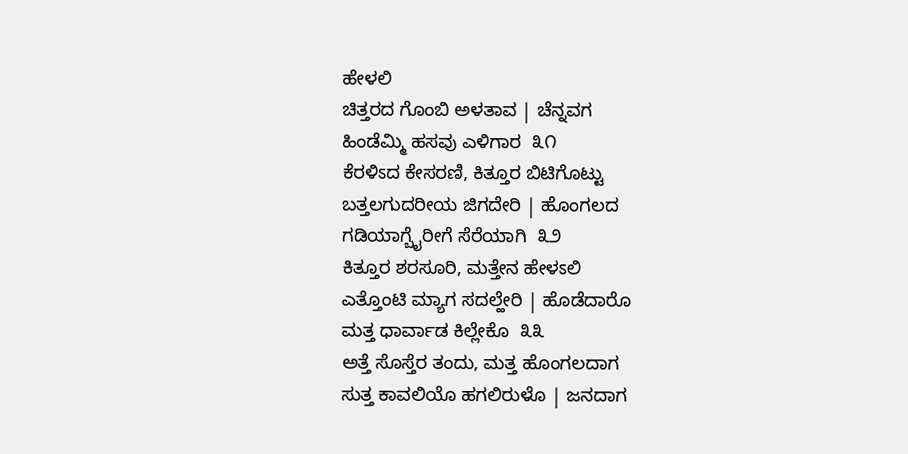ಹೇಳಲಿ
ಚಿತ್ತರದ ಗೊಂಬಿ ಅಳತಾವ | ಚೆನ್ನವಗ
ಹಿಂಡೆಮ್ಮಿ ಹಸವು ಎಳಿಗಾರ  ೩೧
ಕೆರಳಿಽದ ಕೇಸರಣಿ, ಕಿತ್ತೂರ ಬಿಟಿಗೊಟ್ಟು
ಬತ್ತಲಗುದರೀಯ ಜಿಗದೇರಿ | ಹೊಂಗಲದ
ಗಡಿಯಾಗ್ಬೈರೀಗೆ ಸೆರೆಯಾಗಿ  ೩೨
ಕಿತ್ತೂರ ಶರಸೂರಿ, ಮತ್ತೇನ ಹೇಳಽಲಿ
ಎತ್ತೊಂಟಿ ಮ್ಯಾಗ ಸದಲ್ಹೇರಿ | ಹೊಡೆದಾರೊ
ಮತ್ತ ಧಾರ್ವಾಡ ಕಿಲ್ಲೇಕೊ  ೩೩
ಅತ್ತೆ ಸೊಸ್ತೆರ ತಂದು, ಮತ್ತ ಹೊಂಗಲದಾಗ
ಸುತ್ತ ಕಾವಲಿಯೊ ಹಗಲಿರುಳೊ | ಜನದಾಗ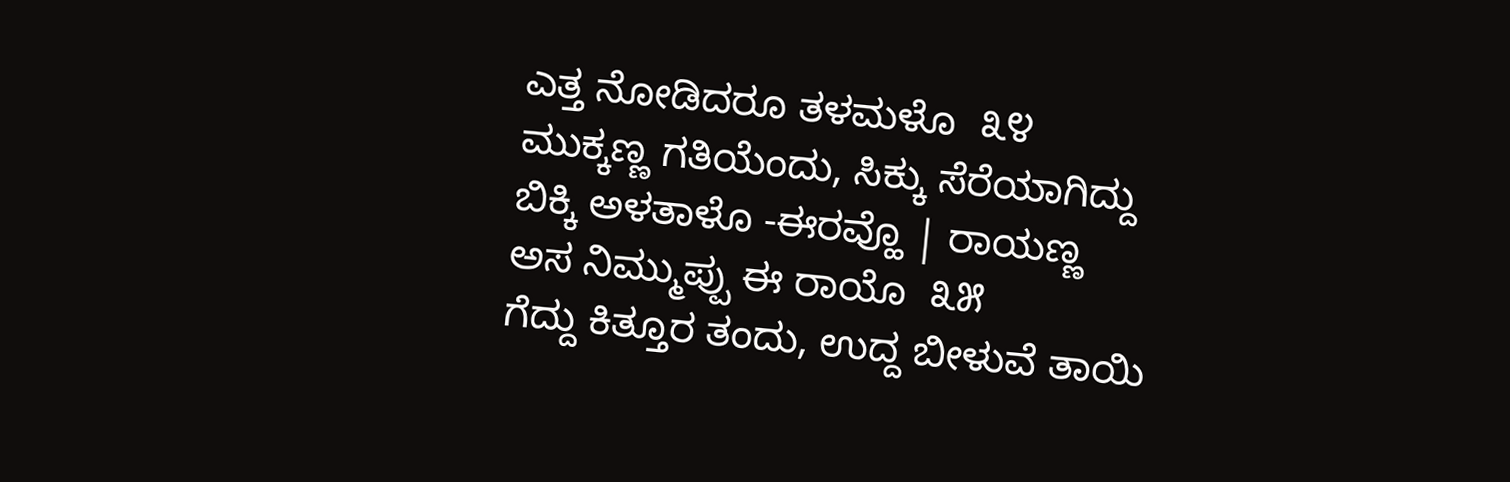ಎತ್ತ ನೋಡಿದರೂ ತಳಮಳೊ  ೩೪
ಮುಕ್ಕಣ್ಣ ಗತಿಯೆಂದು, ಸಿಕ್ಕು ಸೆರೆಯಾಗಿದ್ದು
ಬಿಕ್ಕಿ ಅಳತಾಳೊ -ಈರವ್ಹೊ | ರಾಯಣ್ಣ
ಅಸ ನಿಮ್ಮುಪ್ಪು ಈ ರಾಯೊ  ೩೫
ಗೆದ್ದು ಕಿತ್ತೂರ ತಂದು, ಉದ್ದ ಬೀಳುವೆ ತಾಯಿ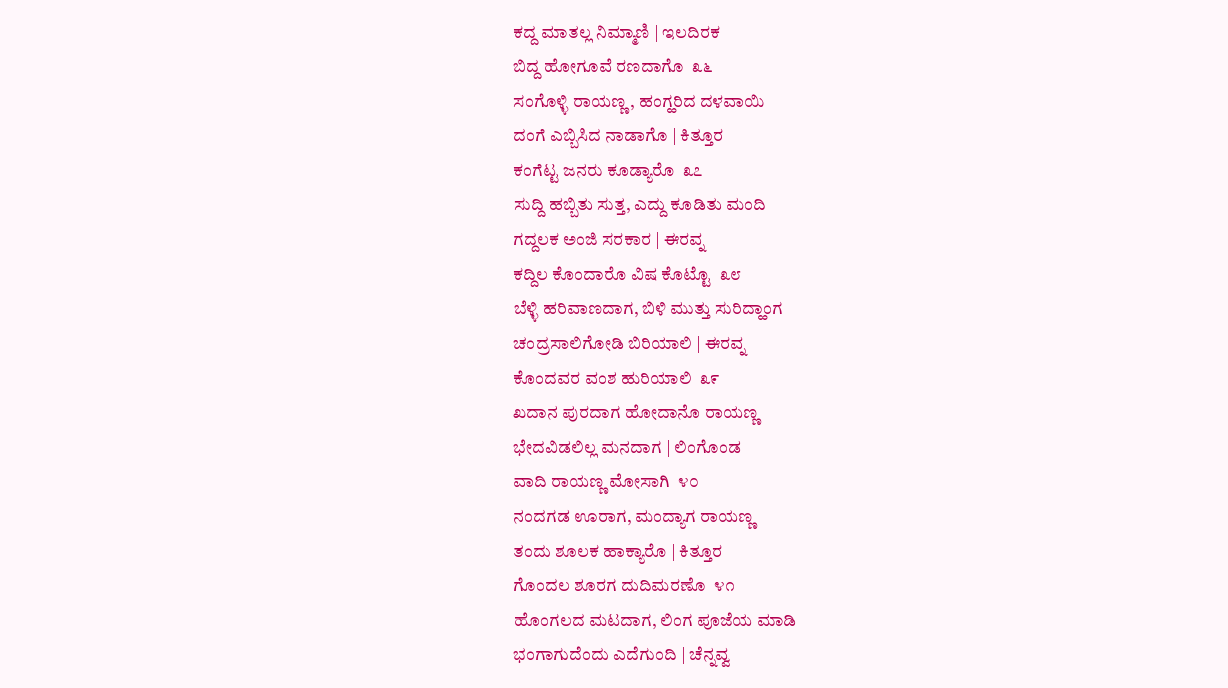ಕದ್ದ ಮಾತಲ್ಲ ನಿಮ್ಮಾಣಿ | ಇಲದಿರಕ
ಬಿದ್ದ ಹೋಗೂವೆ ರಣದಾಗೊ  ೩೬
ಸಂಗೊಳ್ಳಿ ರಾಯಣ್ಣ, ಹಂಗ್ಹರಿದ ದಳವಾಯಿ
ದಂಗೆ ಎಬ್ಬಿಸಿದ ನಾಡಾಗೊ | ಕಿತ್ತೂರ
ಕಂಗೆಟ್ಟ ಜನರು ಕೂಡ್ಯಾರೊ  ೩೭
ಸುದ್ದಿ ಹಬ್ಬಿತು ಸುತ್ತ, ಎದ್ದು ಕೂಡಿತು ಮಂದಿ
ಗದ್ದಲಕ ಅಂಜಿ ಸರಕಾರ | ಈರವ್ನ
ಕದ್ದಿಲ ಕೊಂದಾರೊ ವಿಷ ಕೊಟ್ಟೊ  ೩೮
ಬೆಳ್ಳಿ ಹರಿವಾಣದಾಗ, ಬಿಳಿ ಮುತ್ತು ಸುರಿದ್ಹಾಂಗ
ಚಂದ್ರಸಾಲಿಗೋಡಿ ಬಿರಿಯಾಲಿ | ಈರವ್ನ
ಕೊಂದವರ ವಂಶ ಹುರಿಯಾಲಿ  ೩೯
ಖದಾನ ಪುರದಾಗ ಹೋದಾನೊ ರಾಯಣ್ಣ
ಭೇದವಿಡಲಿಲ್ಲ ಮನದಾಗ | ಲಿಂಗೊಂಡ
ವಾದಿ ರಾಯಣ್ಣ ಮೋಸಾಗಿ  ೪೦
ನಂದಗಡ ಊರಾಗ, ಮಂದ್ಯಾಗ ರಾಯಣ್ಣ
ತಂದು ಶೂಲಕ ಹಾಕ್ಯಾರೊ | ಕಿತ್ತೂರ
ಗೊಂದಲ ಶೂರಗ ದುದಿಮರಣೊ  ೪೧
ಹೊಂಗಲದ ಮಟದಾಗ, ಲಿಂಗ ಪೂಜೆಯ ಮಾಡಿ
ಭಂಗಾಗುದೆಂದು ಎದೆಗುಂದಿ | ಚೆನ್ನವ್ವ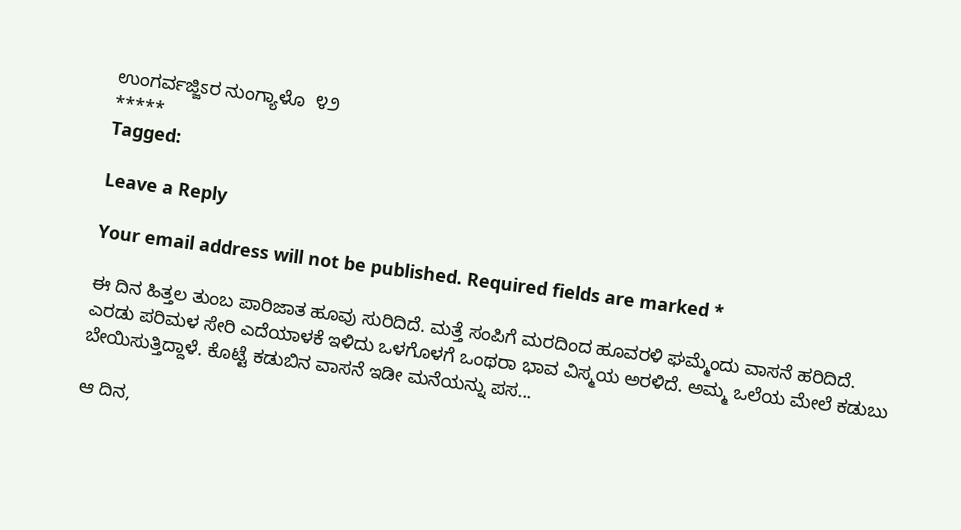ಉಂಗರ್ವಜ್ಜಿಽರ ನುಂಗ್ಯಾಳೊ  ೪೨
*****
Tagged:

Leave a Reply

Your email address will not be published. Required fields are marked *

ಈ ದಿನ ಹಿತ್ತಲ ತುಂಬ ಪಾರಿಜಾತ ಹೂವು ಸುರಿದಿದೆ. ಮತ್ತೆ ಸಂಪಿಗೆ ಮರದಿಂದ ಹೂವರಳಿ ಘಮ್ಮೆಂದು ವಾಸನೆ ಹರಿದಿದೆ. ಎರಡು ಪರಿಮಳ ಸೇರಿ ಎದೆಯಾಳಕೆ ಇಳಿದು ಒಳಗೊಳಗೆ ಒಂಥರಾ ಭಾವ ವಿಸ್ಮಯ ಅರಳಿದೆ. ಅಮ್ಮ ಒಲೆಯ ಮೇಲೆ ಕಡುಬು ಬೇಯಿಸುತ್ತಿದ್ದಾಳೆ. ಕೊಟ್ಟೆ ಕಡುಬಿನ ವಾಸನೆ ಇಡೀ ಮನೆಯನ್ನು ಪಸ...

ಆ ದಿನ,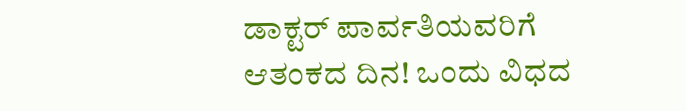ಡಾಕ್ಟರ್ ಪಾರ್ವತಿಯವರಿಗೆ ಆತಂಕದ ದಿನ! ಒಂದು ವಿಧದ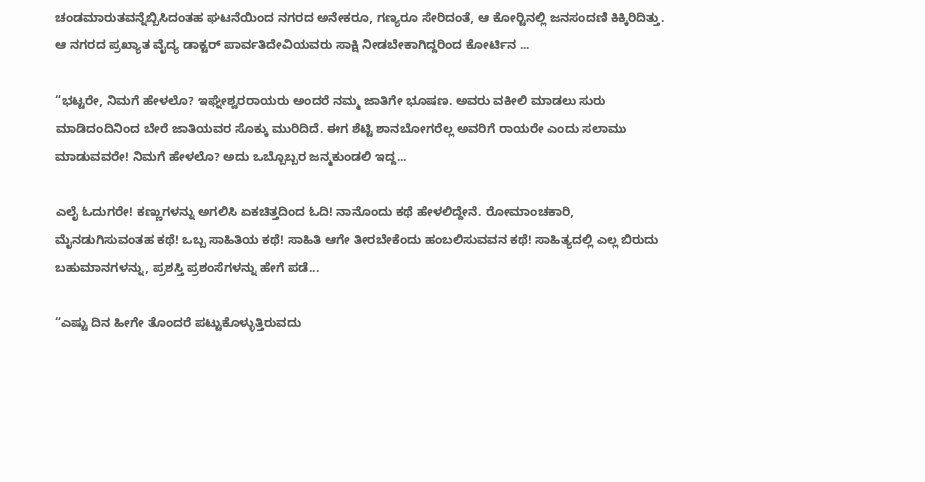ಚಂಡಮಾರುತವನ್ನೆಬ್ಬಿಸಿದಂತಹ ಘಟನೆಯಿಂದ ನಗರದ ಅನೇಕರೂ, ಗಣ್ಯರೂ ಸೇರಿದಂತೆ, ಆ ಕೋರ್‍ಟಿನಲ್ಲಿ ಜನಸಂದಣಿ ಕಿಕ್ಕಿರಿದಿತ್ತು. ಆ ನಗರದ ಪ್ರಖ್ಯಾತ ವೈದ್ಯ ಡಾಕ್ಟರ್ ಪಾರ್ವತಿದೇವಿಯವರು ಸಾಕ್ಷಿ ನೀಡಬೇಕಾಗಿದ್ದರಿಂದ ಕೋರ್ಟಿನ ...

“ಭಟ್ಟರೇ, ನಿಮಗೆ ಹೇಳಲೊ? ಇಘ್ನೇಶ್ವರರಾಯರು ಅಂದರೆ ನಮ್ಮ ಜಾತಿಗೇ ಭೂಷಣ. ಅವರು ವಕೀಲಿ ಮಾಡಲು ಸುರು ಮಾಡಿದಂದಿನಿಂದ ಬೇರೆ ಜಾತಿಯವರ ಸೊಕ್ಕು ಮುರಿದಿದೆ. ಈಗ ಶೆಟ್ಟಿ ಶಾನಬೋಗರೆಲ್ಲ ಅವರಿಗೆ ರಾಯರೇ ಎಂದು ಸಲಾಮು ಮಾಡುವವರೇ! ನಿಮಗೆ ಹೇಳಲೊ? ಅದು ಒಬ್ಬೊಬ್ಬರ ಜನ್ಮಕುಂಡಲಿ ಇದ್ದ...

ಎಲೈ ಓದುಗರೇ! ಕಣ್ಣುಗಳನ್ನು ಅಗಲಿಸಿ ಏಕಚಿತ್ತದಿಂದ ಓದಿ! ನಾನೊಂದು ಕಥೆ ಹೇಳಲಿದ್ದೇನೆ. ರೋಮಾಂಚಕಾರಿ, ಮೈನಡುಗಿಸುವಂತಹ ಕಥೆ! ಒಬ್ಬ ಸಾಹಿತಿಯ ಕಥೆ! ಸಾಹಿತಿ ಆಗೇ ತೀರಬೇಕೆಂದು ಹಂಬಲಿಸುವವನ ಕಥೆ! ಸಾಹಿತ್ಯದಲ್ಲಿ ಎಲ್ಲ ಬಿರುದು ಬಹುಮಾನಗಳನ್ನು, ಪ್ರಶಸ್ತಿ ಪ್ರಶಂಸೆಗಳನ್ನು ಹೇಗೆ ಪಡೆ...

“ಎಷ್ಟು ದಿನ ಹೀಗೇ ತೊಂದರೆ ಪಟ್ಟುಕೊಳ್ಳುತ್ತಿರುವದು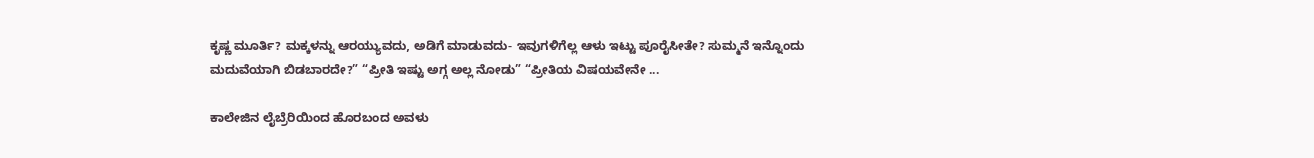ಕೃಷ್ಣ ಮೂರ್ತಿ? ಮಕ್ಕಳನ್ನು ಆರಯ್ಯುವದು, ಅಡಿಗೆ ಮಾಡುವದು- ಇವುಗಳಿಗೆಲ್ಲ ಆಳು ಇಟ್ಟು ಪೂರೈಸೀತೇ? ಸುಮ್ಮನೆ ಇನ್ನೊಂದು ಮದುವೆಯಾಗಿ ಬಿಡಬಾರದೇ?” “ಪ್ರೀತಿ ಇಷ್ಟು ಅಗ್ಗ ಅಲ್ಲ ನೋಡು” “ಪ್ರೀತಿಯ ವಿಷಯವೇನೇ ...

ಕಾಲೇಜಿನ ಲೈಬ್ರೆರಿಯಿಂದ ಹೊರಬಂದ ಅವಳು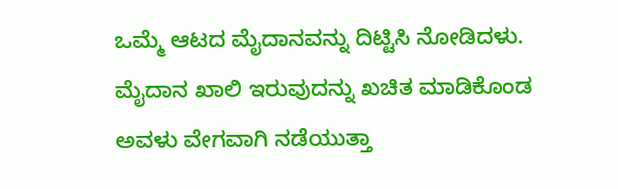ಒಮ್ಮೆ ಆಟದ ಮೈದಾನವನ್ನು ದಿಟ್ಟಿಸಿ ನೋಡಿದಳು. ಮೈದಾನ ಖಾಲಿ ಇರುವುದನ್ನು ಖಚಿತ ಮಾಡಿಕೊಂಡ ಅವಳು ವೇಗವಾಗಿ ನಡೆಯುತ್ತಾ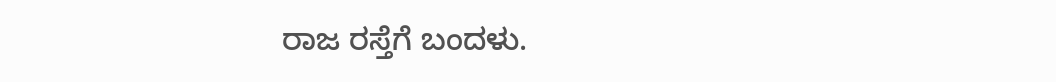ರಾಜ ರಸ್ತೆಗೆ ಬಂದಳು.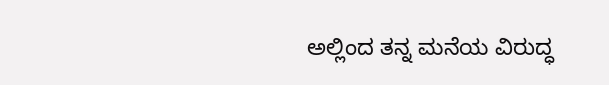ಅಲ್ಲಿಂದ ತನ್ನ ಮನೆಯ ವಿರುದ್ಧ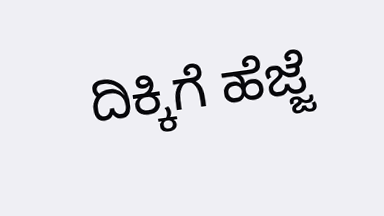ದಿಕ್ಕಿಗೆ ಹೆಜ್ಜೆ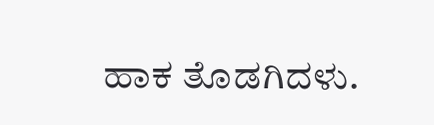ಹಾಕ ತೊಡಗಿದಳು.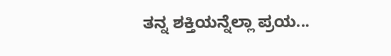ತನ್ನ ಶಕ್ತಿಯನ್ನೆಲ್ಲಾ ಪ್ರಯ...